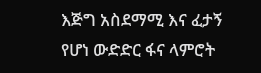እጅግ አስደማሚ እና ፈታኝ የሆነ ውድድር ፋና ላምሮት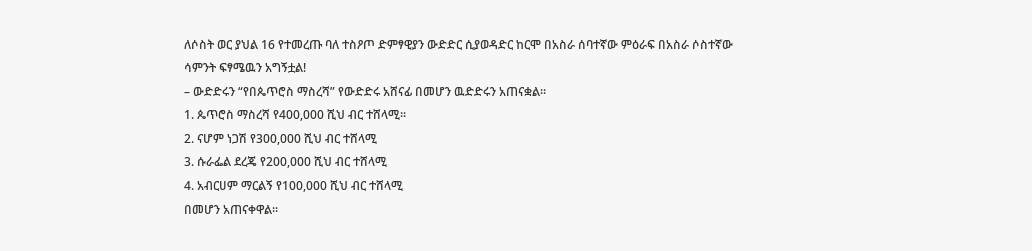ለሶስት ወር ያህል 16 የተመረጡ ባለ ተስዖጦ ድምፃዊያን ውድድር ሲያወዳድር ከርሞ በአስራ ሰባተኛው ምዕራፍ በአስራ ሶስተኛው ሳምንት ፍፃሜዉን አግኝቷል!
– ውድድሩን “የበጴጥሮስ ማስረሻ” የውድድሩ አሸናፊ በመሆን ዉድድሩን አጠናቋል።
1. ጴጥሮስ ማስረሻ የ400,000 ሺህ ብር ተሸላሚ፡፡
2. ናሆም ነጋሽ የ300,000 ሺህ ብር ተሸላሚ
3. ሱራፌል ደረጄ የ200,000 ሺህ ብር ተሸላሚ
4. አብርሀም ማርልኝ የ100,000 ሺህ ብር ተሸላሚ
በመሆን አጠናቀዋል።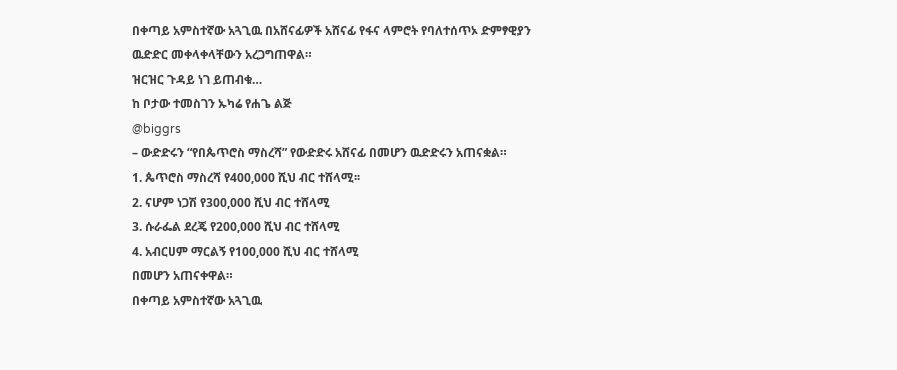በቀጣይ አምስተኛው አጓጊዉ በአሸናፊዎች አሸናፊ የፋና ላምሮት የባለተሰጥኦ ድምፃዊያን ዉድድር መቀላቀላቸውን አረጋግጠዋል።
ዝርዝር ጉዳይ ነገ ይጠብቁ…
ከ ቦታው ተመስገን ኡካሬ የሐጌ ልጅ
@biggrs
– ውድድሩን “የበጴጥሮስ ማስረሻ” የውድድሩ አሸናፊ በመሆን ዉድድሩን አጠናቋል።
1. ጴጥሮስ ማስረሻ የ400,000 ሺህ ብር ተሸላሚ፡፡
2. ናሆም ነጋሽ የ300,000 ሺህ ብር ተሸላሚ
3. ሱራፌል ደረጄ የ200,000 ሺህ ብር ተሸላሚ
4. አብርሀም ማርልኝ የ100,000 ሺህ ብር ተሸላሚ
በመሆን አጠናቀዋል።
በቀጣይ አምስተኛው አጓጊዉ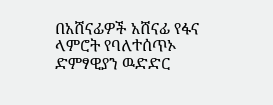በአሸናፊዎች አሸናፊ የፋና ላምሮት የባለተሰጥኦ ድምፃዊያን ዉድድር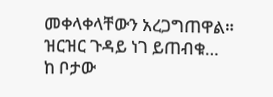መቀላቀላቸውን አረጋግጠዋል።
ዝርዝር ጉዳይ ነገ ይጠብቁ…
ከ ቦታው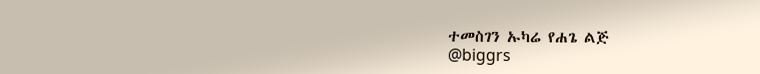ተመስገን ኡካሬ የሐጌ ልጅ
@biggrs